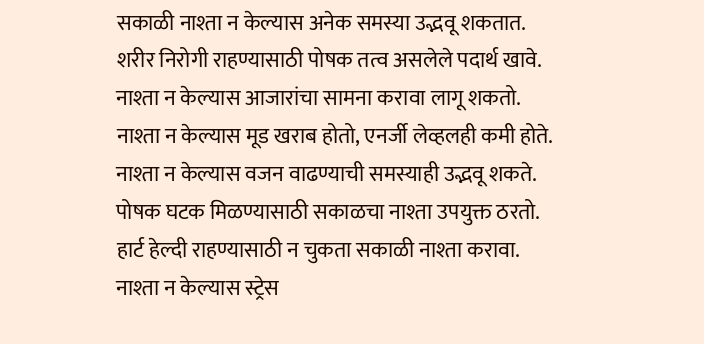सकाळी नाश्ता न केल्यास अनेक समस्या उद्भवू शकतात.
शरीर निरोगी राहण्यासाठी पोषक तत्व असलेले पदार्थ खावे.
नाश्ता न केल्यास आजारांचा सामना करावा लागू शकतो.
नाश्ता न केल्यास मूड खराब होतो, एनर्जी लेव्हलही कमी होते.
नाश्ता न केल्यास वजन वाढण्याची समस्याही उद्भवू शकते.
पोषक घटक मिळण्यासाठी सकाळचा नाश्ता उपयुक्त ठरतो.
हार्ट हेल्दी राहण्यासाठी न चुकता सकाळी नाश्ता करावा.
नाश्ता न केल्यास स्ट्रेस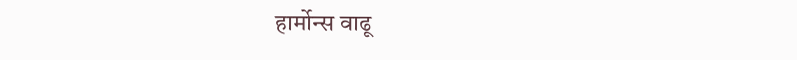हार्मोन्स वाढू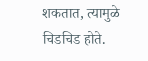शकतात, त्यामुळे चिडचिड होते.